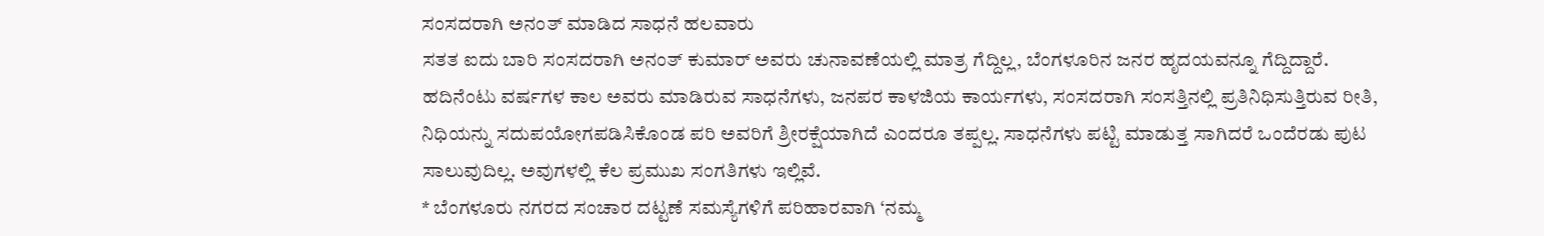ಸಂಸದರಾಗಿ ಅನಂತ್ ಮಾಡಿದ ಸಾಧನೆ ಹಲವಾರು
ಸತತ ಐದು ಬಾರಿ ಸಂಸದರಾಗಿ ಅನಂತ್ ಕುಮಾರ್ ಅವರು ಚುನಾವಣೆಯಲ್ಲಿ ಮಾತ್ರ ಗೆದ್ದಿಲ್ಲ, ಬೆಂಗಳೂರಿನ ಜನರ ಹೃದಯವನ್ನೂ ಗೆದ್ದಿದ್ದಾರೆ. ಹದಿನೆಂಟು ವರ್ಷಗಳ ಕಾಲ ಅವರು ಮಾಡಿರುವ ಸಾಧನೆಗಳು, ಜನಪರ ಕಾಳಜಿಯ ಕಾರ್ಯಗಳು, ಸಂಸದರಾಗಿ ಸಂಸತ್ತಿನಲ್ಲಿ ಪ್ರತಿನಿಧಿಸುತ್ತಿರುವ ರೀತಿ, ನಿಧಿಯನ್ನು ಸದುಪಯೋಗಪಡಿಸಿಕೊಂಡ ಪರಿ ಅವರಿಗೆ ಶ್ರೀರಕ್ಷೆಯಾಗಿದೆ ಎಂದರೂ ತಪ್ಪಲ್ಲ. ಸಾಧನೆಗಳು ಪಟ್ಟಿ ಮಾಡುತ್ತ ಸಾಗಿದರೆ ಒಂದೆರಡು ಪುಟ ಸಾಲುವುದಿಲ್ಲ. ಅವುಗಳಲ್ಲಿ ಕೆಲ ಪ್ರಮುಖ ಸಂಗತಿಗಳು ಇಲ್ಲಿವೆ.
* ಬೆಂಗಳೂರು ನಗರದ ಸಂಚಾರ ದಟ್ಟಣೆ ಸಮಸ್ಯೆಗಳಿಗೆ ಪರಿಹಾರವಾಗಿ ‘ನಮ್ಮ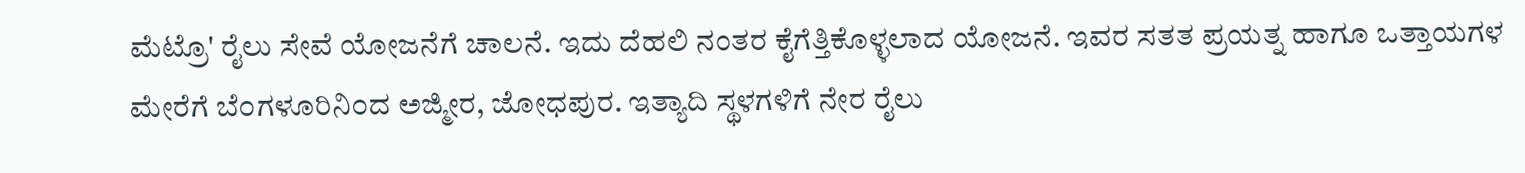ಮೆಟ್ರೊ' ರೈಲು ಸೇವೆ ಯೋಜನೆಗೆ ಚಾಲನೆ. ಇದು ದೆಹಲಿ ನಂತರ ಕೈಗೆತ್ತಿಕೊಳ್ಳಲಾದ ಯೋಜನೆ. ಇವರ ಸತತ ಪ್ರಯತ್ನ ಹಾಗೂ ಒತ್ತಾಯಗಳ ಮೇರೆಗೆ ಬೆ೦ಗಳೂರಿನಿ೦ದ ಅಜ್ಮೀರ, ಜೋಧಪುರ. ಇತ್ಯಾದಿ ಸ್ಥಳಗಳಿಗೆ ನೇರ ರೈಲು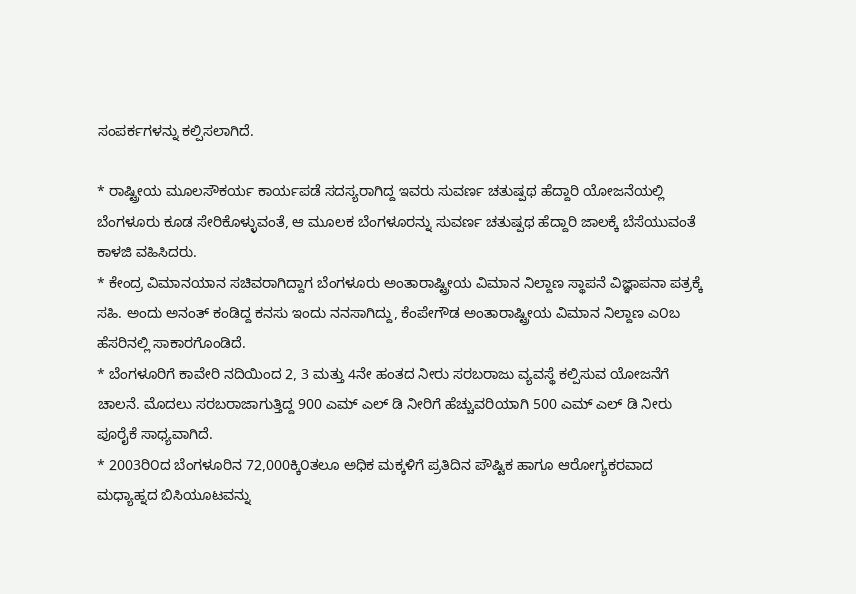ಸಂಪರ್ಕಗಳನ್ನು ಕಲ್ಪಿಸಲಾಗಿದೆ.

* ರಾಷ್ಟ್ರೀಯ ಮೂಲಸೌಕರ್ಯ ಕಾರ್ಯಪಡೆ ಸದಸ್ಯರಾಗಿದ್ದ ಇವರು ಸುವರ್ಣ ಚತುಷ್ಪಥ ಹೆದ್ದಾರಿ ಯೋಜನೆಯಲ್ಲಿ ಬೆಂಗಳೂರು ಕೂಡ ಸೇರಿಕೊಳ್ಳುವಂತೆ, ಆ ಮೂಲಕ ಬೆಂಗಳೂರನ್ನು ಸುವರ್ಣ ಚತುಷ್ಪಥ ಹೆದ್ದಾರಿ ಜಾಲಕ್ಕೆ ಬೆಸೆಯುವಂತೆ ಕಾಳಜಿ ವಹಿಸಿದರು.
* ಕೇಂದ್ರ ವಿಮಾನಯಾನ ಸಚಿವರಾಗಿದ್ದಾಗ ಬೆಂಗಳೂರು ಅಂತಾರಾಷ್ಟ್ರೀಯ ವಿಮಾನ ನಿಲ್ದಾಣ ಸ್ಥಾಪನೆ ವಿಜ್ಞಾಪನಾ ಪತ್ರಕ್ಕೆ ಸಹಿ. ಅಂದು ಅನಂತ್ ಕಂಡಿದ್ದ ಕನಸು ಇಂದು ನನಸಾಗಿದ್ದು, ಕೆಂಪೇಗೌಡ ಅಂತಾರಾಷ್ಟ್ರೀಯ ವಿಮಾನ ನಿಲ್ದಾಣ ಎ೦ಬ ಹೆಸರಿನಲ್ಲಿ ಸಾಕಾರಗೊಂಡಿದೆ.
* ಬೆಂಗಳೂರಿಗೆ ಕಾವೇರಿ ನದಿಯಿಂದ 2, 3 ಮತ್ತು 4ನೇ ಹಂತದ ನೀರು ಸರಬರಾಜು ವ್ಯವಸ್ಥೆ ಕಲ್ಪಿಸುವ ಯೋಜನೆಗೆ ಚಾಲನೆ. ಮೊದಲು ಸರಬರಾಜಾಗುತ್ತಿದ್ದ 900 ಎಮ್ ಎಲ್ ಡಿ ನೀರಿಗೆ ಹೆಚ್ಚುವರಿಯಾಗಿ 500 ಎಮ್ ಎಲ್ ಡಿ ನೀರು ಪೂರೈಕೆ ಸಾಧ್ಯವಾಗಿದೆ.
* 2003ರಿ೦ದ ಬೆಂಗಳೂರಿನ 72,000ಕ್ಕಿ೦ತಲೂ ಅಧಿಕ ಮಕ್ಕಳಿಗೆ ಪ್ರತಿದಿನ ಪೌಷ್ಟಿಕ ಹಾಗೂ ಆರೋಗ್ಯಕರವಾದ ಮಧ್ಯಾಹ್ನದ ಬಿಸಿಯೂಟವನ್ನು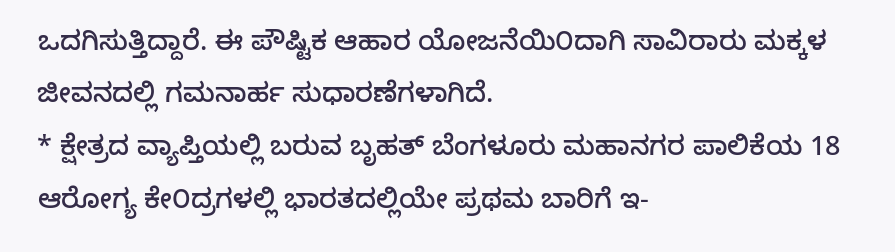ಒದಗಿಸುತ್ತಿದ್ದಾರೆ. ಈ ಪೌಷ್ಟಿಕ ಆಹಾರ ಯೋಜನೆಯಿ೦ದಾಗಿ ಸಾವಿರಾರು ಮಕ್ಕಳ ಜೀವನದಲ್ಲಿ ಗಮನಾರ್ಹ ಸುಧಾರಣೆಗಳಾಗಿದೆ.
* ಕ್ಷೇತ್ರದ ವ್ಯಾಪ್ತಿಯಲ್ಲಿ ಬರುವ ಬೃಹತ್ ಬೆಂಗಳೂರು ಮಹಾನಗರ ಪಾಲಿಕೆಯ 18 ಆರೋಗ್ಯ ಕೇ೦ದ್ರಗಳಲ್ಲಿ ಭಾರತದಲ್ಲಿಯೇ ಪ್ರಥಮ ಬಾರಿಗೆ ಇ-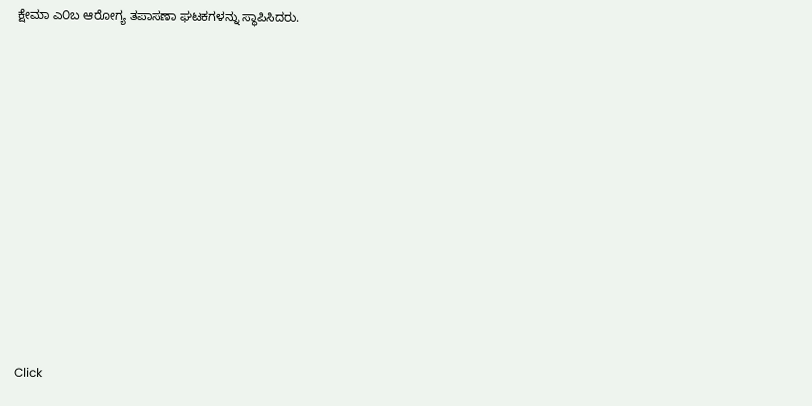ಕ್ಷೇಮಾ ಎ೦ಬ ಆರೋಗ್ಯ ತಪಾಸಣಾ ಘಟಕಗಳನ್ನು ಸ್ಥಾಪಿಸಿದರು.












Click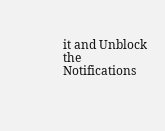it and Unblock the Notifications